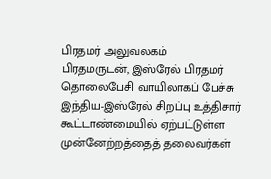பிரதமர் அலுவலகம்
பிரதமருடன், இஸ்ரேல் பிரதமர் தொலைபேசி வாயிலாகப் பேச்சு
இந்திய-இஸ்ரேல் சிறப்பு உத்திசார் கூட்டாண்மையில் ஏற்பட்டுள்ள முன்னேற்றத்தைத் தலைவர்கள்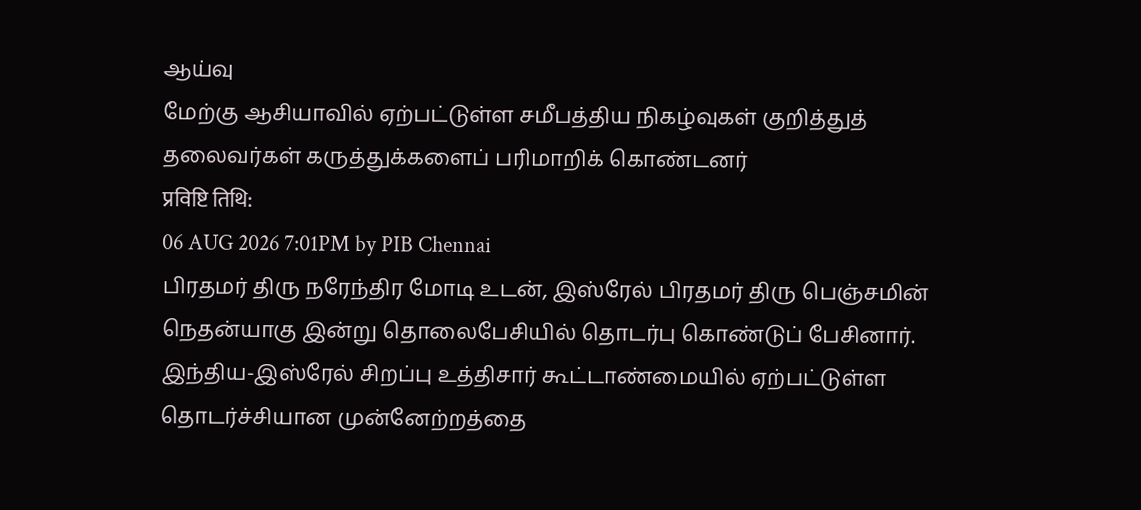ஆய்வு
மேற்கு ஆசியாவில் ஏற்பட்டுள்ள சமீபத்திய நிகழ்வுகள் குறித்துத் தலைவர்கள் கருத்துக்களைப் பரிமாறிக் கொண்டனர்
प्रविष्टि तिथि:
06 AUG 2026 7:01PM by PIB Chennai
பிரதமர் திரு நரேந்திர மோடி உடன், இஸ்ரேல் பிரதமர் திரு பெஞ்சமின் நெதன்யாகு இன்று தொலைபேசியில் தொடர்பு கொண்டுப் பேசினார்.
இந்திய-இஸ்ரேல் சிறப்பு உத்திசார் கூட்டாண்மையில் ஏற்பட்டுள்ள தொடர்ச்சியான முன்னேற்றத்தை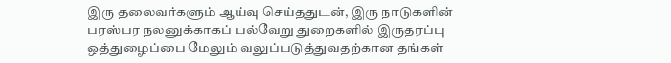இரு தலைவர்களும் ஆய்வு செய்ததுடன், இரு நாடுகளின் பரஸ்பர நலனுக்காகப் பல்வேறு துறைகளில் இருதரப்பு ஒத்துழைப்பை மேலும் வலுப்படுத்துவதற்கான தங்கள்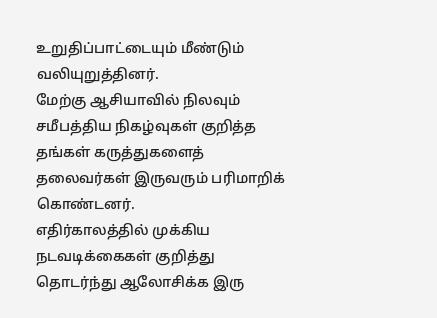உறுதிப்பாட்டையும் மீண்டும் வலியுறுத்தினர்.
மேற்கு ஆசியாவில் நிலவும் சமீபத்திய நிகழ்வுகள் குறித்த தங்கள் கருத்துகளைத் தலைவர்கள் இருவரும் பரிமாறிக் கொண்டனர்.
எதிர்காலத்தில் முக்கிய நடவடிக்கைகள் குறித்து தொடர்ந்து ஆலோசிக்க இரு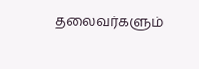தலைவர்களும்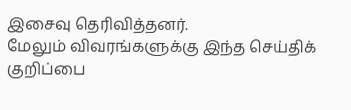இசைவு தெரிவித்தனர்.
மேலும் விவரங்களுக்கு இந்த செய்திக் குறிப்பை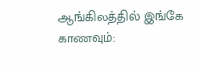ஆங்கிலத்தில் இங்கே காணவும்: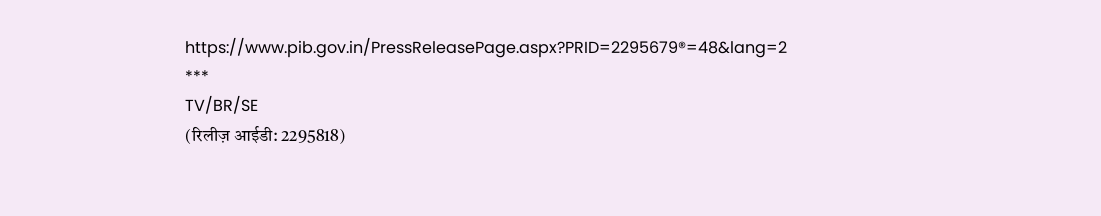https://www.pib.gov.in/PressReleasePage.aspx?PRID=2295679®=48&lang=2
***
TV/BR/SE
(रिलीज़ आईडी: 2295818)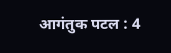आगंतुक पटल : 4